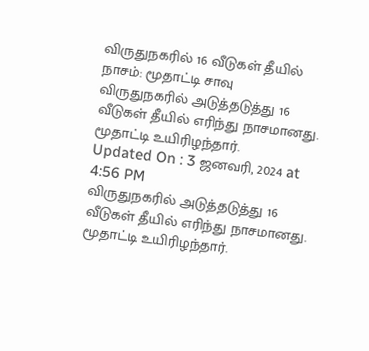விருதுநகரில் 16 வீடுகள் தீயில் நாசம்: மூதாட்டி சாவு
விருதுநகரில் அடுத்தடுத்து 16 வீடுகள் தீயில் எரிந்து நாசமானது. மூதாட்டி உயிரிழந்தார்.
Updated On : 3 ஜனவரி, 2024 at 4:56 PM
விருதுநகரில் அடுத்தடுத்து 16 வீடுகள் தீயில் எரிந்து நாசமானது. மூதாட்டி உயிரிழந்தார்.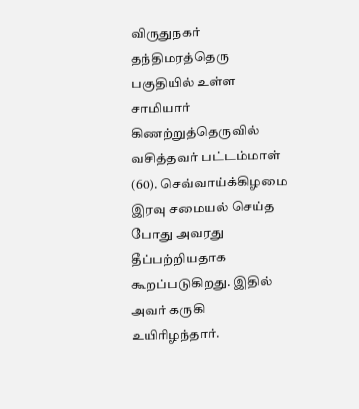விருதுநகர் தந்திமரத்தெரு பகுதியில் உள்ள சாமியார் கிணற்றுத்தெருவில் வசித்தவர் பட்டம்மாள் (60). செவ்வாய்க்கிழமை இரவு சமையல் செய்த போது அவரது தீப்பற்றியதாக கூறப்படுகிறது. இதில் அவர் கருகி உயிரிழந்தார்.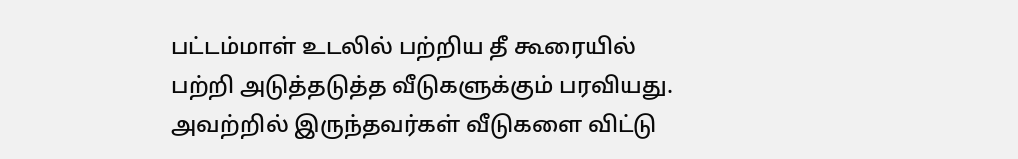பட்டம்மாள் உடலில் பற்றிய தீ கூரையில் பற்றி அடுத்தடுத்த வீடுகளுக்கும் பரவியது. அவற்றில் இருந்தவர்கள் வீடுகளை விட்டு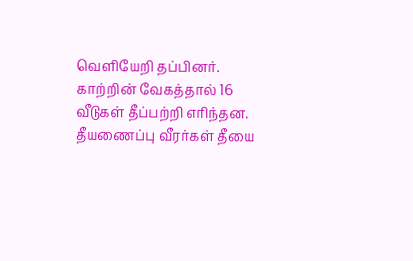வெளியேறி தப்பினர். காற்றின் வேகத்தால் 16 வீடுகள் தீப்பற்றி எரிந்தன. தீயணைப்பு வீரர்கள் தீயை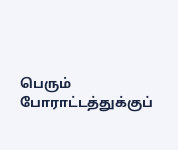பெரும் போராட்டத்துக்குப்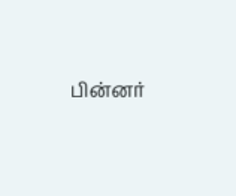பின்னர்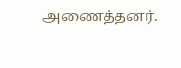அணைத்தனர்.